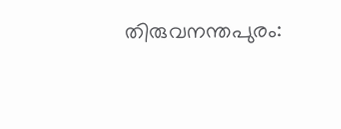തിരുവനന്തപുരം: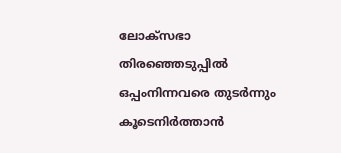ലോക്സഭാ തിരഞ്ഞെടുപ്പിൽ ഒപ്പംനിന്നവരെ തുടർന്നും കൂടെനിർത്താൻ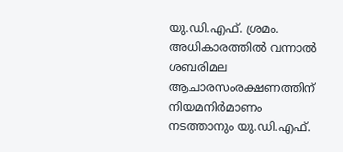യു.ഡി.എഫ്. ശ്രമം. അധികാരത്തിൽ വന്നാൽ ശബരിമല ആചാരസംരക്ഷണത്തിന് നിയമനിർമാണം നടത്താനും യു.ഡി.എഫ്.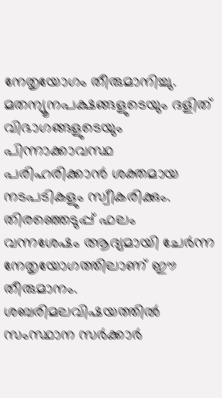നേതൃയോഗം തീരുമാനിച്ചു. മതന്യൂനപക്ഷങ്ങളുടെയും ദളിത് വിഭാഗങ്ങളുടെയും പിന്നാക്കാവസ്ഥ പരിഹരിക്കാൻ ശക്തമായ നടപടികളും സ്വീകരിക്കും. തിരഞ്ഞെടുപ്പ് ഫലം വന്നശേഷം ആദ്യമായി ചേർന്ന നേതൃയോഗത്തിലാണ് ഈ തീരുമാനം. ശബരിമലവിഷയത്തിൽ സംസ്ഥാന സർക്കാർ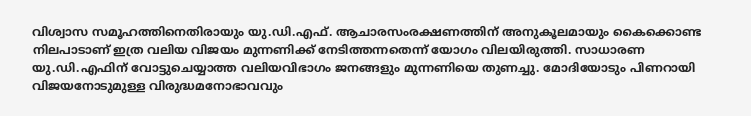വിശ്വാസ സമൂഹത്തിനെതിരായും യു.ഡി.എഫ്. ആചാരസംരക്ഷണത്തിന് അനുകൂലമായും കൈക്കൊണ്ട നിലപാടാണ് ഇത്ര വലിയ വിജയം മുന്നണിക്ക് നേടിത്തന്നതെന്ന് യോഗം വിലയിരുത്തി. സാധാരണ യു.ഡി.എഫിന് വോട്ടുചെയ്യാത്ത വലിയവിഭാഗം ജനങ്ങളും മുന്നണിയെ തുണച്ചു. മോദിയോടും പിണറായി വിജയനോടുമുള്ള വിരുദ്ധമനോഭാവവും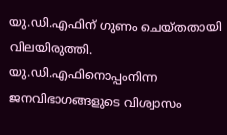യു.ഡി.എഫിന് ഗുണം ചെയ്തതായി വിലയിരുത്തി. യു.ഡി.എഫിനൊപ്പംനിന്ന ജനവിഭാഗങ്ങളുടെ വിശ്വാസം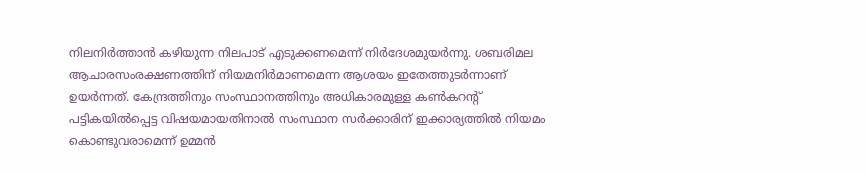നിലനിർത്താൻ കഴിയുന്ന നിലപാട് എടുക്കണമെന്ന് നിർദേശമുയർന്നു. ശബരിമല ആചാരസംരക്ഷണത്തിന് നിയമനിർമാണമെന്ന ആശയം ഇതേത്തുടർന്നാണ് ഉയർന്നത്. കേന്ദ്രത്തിനും സംസ്ഥാനത്തിനും അധികാരമുള്ള കൺകറന്റ് പട്ടികയിൽപ്പെട്ട വിഷയമായതിനാൽ സംസ്ഥാന സർക്കാരിന് ഇക്കാര്യത്തിൽ നിയമം കൊണ്ടുവരാമെന്ന് ഉമ്മൻ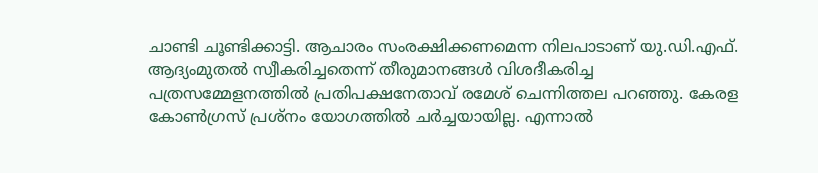ചാണ്ടി ചൂണ്ടിക്കാട്ടി. ആചാരം സംരക്ഷിക്കണമെന്ന നിലപാടാണ് യു.ഡി.എഫ്. ആദ്യംമുതൽ സ്വീകരിച്ചതെന്ന് തീരുമാനങ്ങൾ വിശദീകരിച്ച പത്രസമ്മേളനത്തിൽ പ്രതിപക്ഷനേതാവ് രമേശ് ചെന്നിത്തല പറഞ്ഞു. കേരള കോൺഗ്രസ് പ്രശ്നം യോഗത്തിൽ ചർച്ചയായില്ല. എന്നാൽ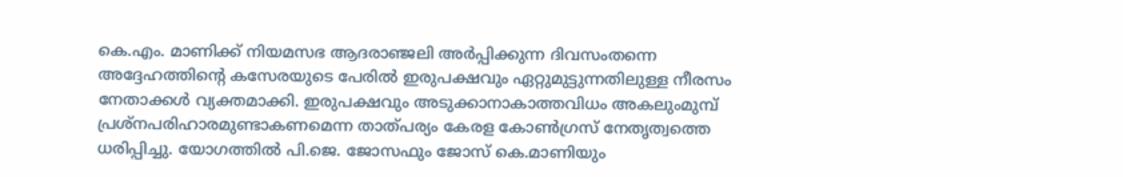കെ.എം. മാണിക്ക് നിയമസഭ ആദരാഞ്ജലി അർപ്പിക്കുന്ന ദിവസംതന്നെ അദ്ദേഹത്തിന്റെ കസേരയുടെ പേരിൽ ഇരുപക്ഷവും ഏറ്റുമുട്ടുന്നതിലുള്ള നീരസം നേതാക്കൾ വ്യക്തമാക്കി. ഇരുപക്ഷവും അടുക്കാനാകാത്തവിധം അകലുംമുമ്പ് പ്രശ്നപരിഹാരമുണ്ടാകണമെന്ന താത്പര്യം കേരള കോൺഗ്രസ് നേതൃത്വത്തെ ധരിപ്പിച്ചു. യോഗത്തിൽ പി.ജെ. ജോസഫും ജോസ് കെ.മാണിയും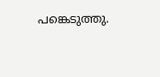പങ്കെടുത്തു.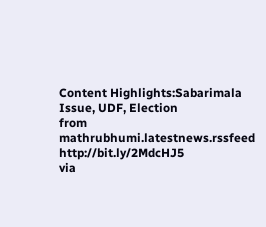Content Highlights:Sabarimala Issue, UDF, Election
from mathrubhumi.latestnews.rssfeed http://bit.ly/2MdcHJ5
via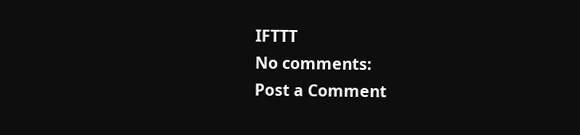IFTTT
No comments:
Post a Comment